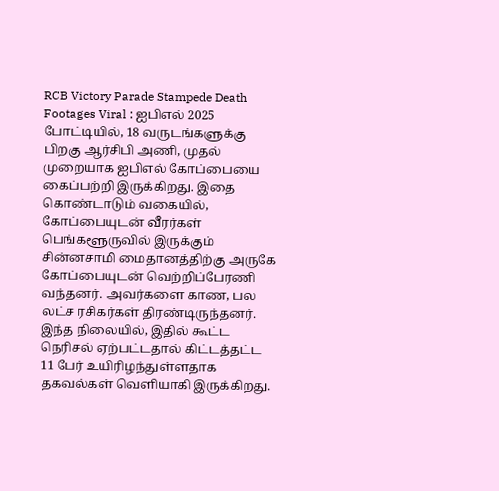RCB Victory Parade Stampede Death Footages Viral : ஐபிஎல் 2025 போட்டியில், 18 வருடங்களுக்கு பிறகு ஆர்சிபி அணி, முதல் முறையாக ஐபிஎல் கோப்பையை கைப்பற்றி இருக்கிறது. இதை கொண்டாடும் வகையில், கோப்பையுடன் வீரர்கள் பெங்களூருவில் இருக்கும் சின்னசாமி மைதானத்திற்கு அருகே கோப்பையுடன் வெற்றிப்பேரணி வந்தனர். அவர்களை காண, பல லட்ச ரசிகர்கள் திரண்டிருந்தனர். இந்த நிலையில், இதில் கூட்ட நெரிசல் ஏற்பட்டதால் கிட்டத்தட்ட 11 பேர் உயிரிழந்துள்ளதாக தகவல்கள் வெளியாகி இருக்கிறது.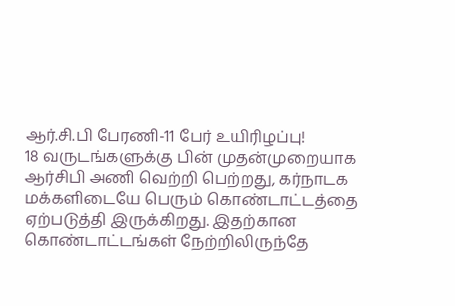ஆர்.சி.பி பேரணி-11 பேர் உயிரிழப்பு!
18 வருடங்களுக்கு பின் முதன்முறையாக ஆர்சிபி அணி வெற்றி பெற்றது, கர்நாடக மக்களிடையே பெரும் கொண்டாட்டத்தை ஏற்படுத்தி இருக்கிறது. இதற்கான கொண்டாட்டங்கள் நேற்றிலிருந்தே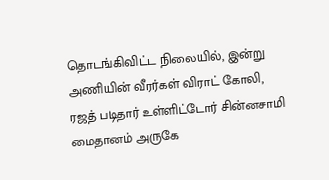தொடங்கிவிட்ட நிலையில், இன்று அணியின் வீரர்கள் விராட் கோலி, ரஜத் படிதார் உள்ளிட்டோர் சின்னசாமி மைதானம் அருகே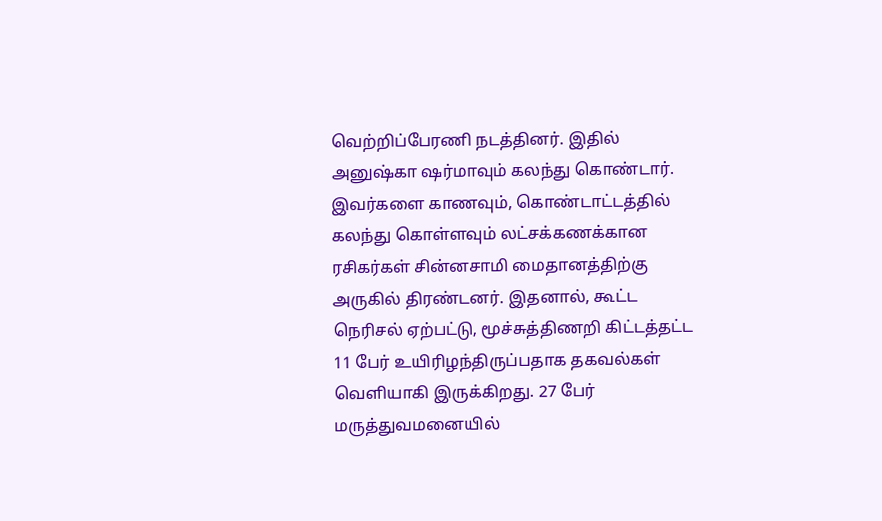வெற்றிப்பேரணி நடத்தினர். இதில் அனுஷ்கா ஷர்மாவும் கலந்து கொண்டார்.
இவர்களை காணவும், கொண்டாட்டத்தில் கலந்து கொள்ளவும் லட்சக்கணக்கான ரசிகர்கள் சின்னசாமி மைதானத்திற்கு அருகில் திரண்டனர். இதனால், கூட்ட நெரிசல் ஏற்பட்டு, மூச்சுத்திணறி கிட்டத்தட்ட 11 பேர் உயிரிழந்திருப்பதாக தகவல்கள் வெளியாகி இருக்கிறது. 27 பேர் மருத்துவமனையில்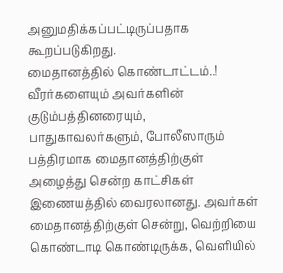அனுமதிக்கப்பட்டிருப்பதாக கூறப்படுகிறது.
மைதானத்தில் கொண்டாட்டம்..!
வீரர்களையும் அவர்களின் குடும்பத்தினரையும், பாதுகாவலர்களும், போலீஸாரும் பத்திரமாக மைதானத்திற்குள் அழைத்து சென்ற காட்சிகள் இணையத்தில் வைரலானது. அவர்கள் மைதானத்திற்குள் சென்று, வெற்றியை கொண்டாடி கொண்டிருக்க, வெளியில்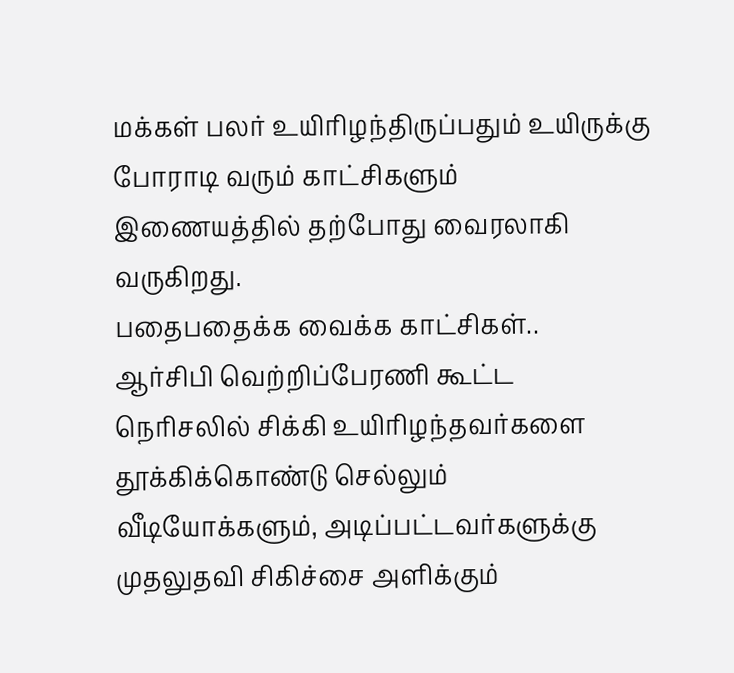மக்கள் பலர் உயிரிழந்திருப்பதும் உயிருக்கு போராடி வரும் காட்சிகளும் இணையத்தில் தற்போது வைரலாகி வருகிறது.
பதைபதைக்க வைக்க காட்சிகள்..
ஆர்சிபி வெற்றிப்பேரணி கூட்ட நெரிசலில் சிக்கி உயிரிழந்தவர்களை தூக்கிக்கொண்டு செல்லும் வீடியோக்களும், அடிப்பட்டவர்களுக்கு முதலுதவி சிகிச்சை அளிக்கும்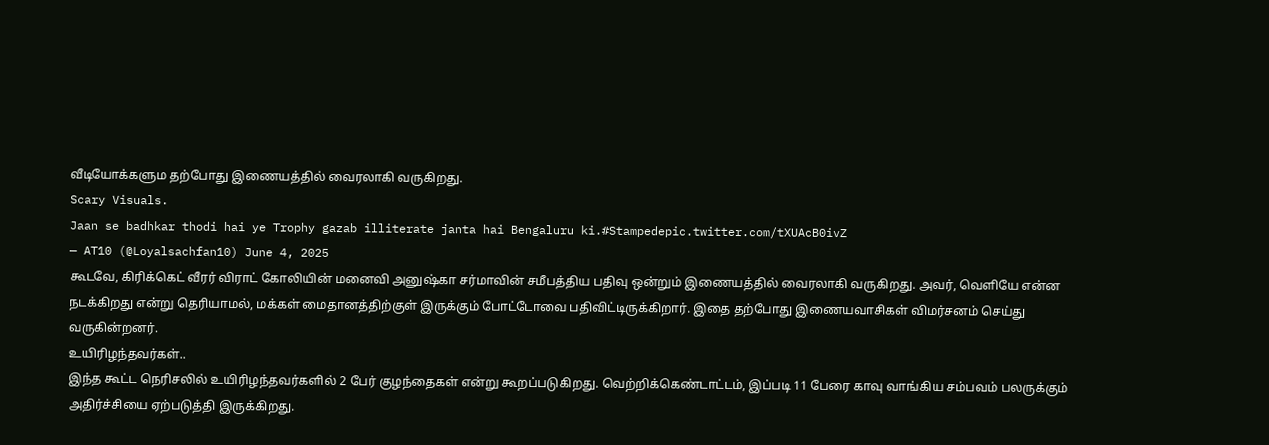வீடியோக்களும தற்போது இணையத்தில் வைரலாகி வருகிறது.
Scary Visuals.
Jaan se badhkar thodi hai ye Trophy gazab illiterate janta hai Bengaluru ki.#Stampedepic.twitter.com/tXUAcB0ivZ
— AT10 (@Loyalsachfan10) June 4, 2025
கூடவே, கிரிக்கெட் வீரர் விராட் கோலியின் மனைவி அனுஷ்கா சர்மாவின் சமீபத்திய பதிவு ஒன்றும் இணையத்தில் வைரலாகி வருகிறது. அவர், வெளியே என்ன நடக்கிறது என்று தெரியாமல், மக்கள் மைதானத்திற்குள் இருக்கும் போட்டோவை பதிவிட்டிருக்கிறார். இதை தற்போது இணையவாசிகள் விமர்சனம் செய்து வருகின்றனர்.
உயிரிழந்தவர்கள்..
இந்த கூட்ட நெரிசலில் உயிரிழந்தவர்களில் 2 பேர் குழந்தைகள் என்று கூறப்படுகிறது. வெற்றிக்கெண்டாட்டம், இப்படி 11 பேரை காவு வாங்கிய சம்பவம் பலருக்கும் அதிர்ச்சியை ஏற்படுத்தி இருக்கிறது.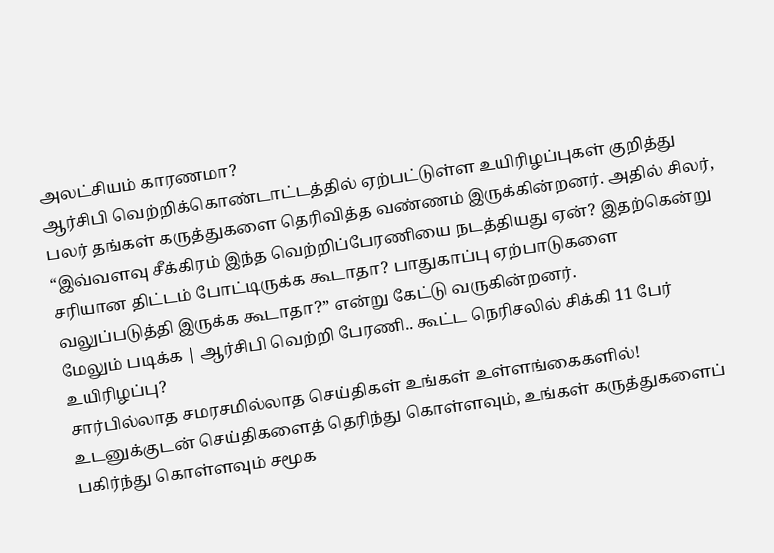அலட்சியம் காரணமா?
ஆர்சிபி வெற்றிக்கொண்டாட்டத்தில் ஏற்பட்டுள்ள உயிரிழப்புகள் குறித்து பலர் தங்கள் கருத்துகளை தெரிவித்த வண்ணம் இருக்கின்றனர். அதில் சிலர், “இவ்வளவு சீக்கிரம் இந்த வெற்றிப்பேரணியை நடத்தியது ஏன்? இதற்கென்று சரியான திட்டம் போட்டிருக்க கூடாதா? பாதுகாப்பு ஏற்பாடுகளை வலுப்படுத்தி இருக்க கூடாதா?” என்று கேட்டு வருகின்றனர்.
மேலும் படிக்க | ஆர்சிபி வெற்றி பேரணி.. கூட்ட நெரிசலில் சிக்கி 11 பேர் உயிரிழப்பு?
சார்பில்லாத சமரசமில்லாத செய்திகள் உங்கள் உள்ளங்கைகளில்!
உடனுக்குடன் செய்திகளைத் தெரிந்து கொள்ளவும், உங்கள் கருத்துகளைப் பகிர்ந்து கொள்ளவும் சமூக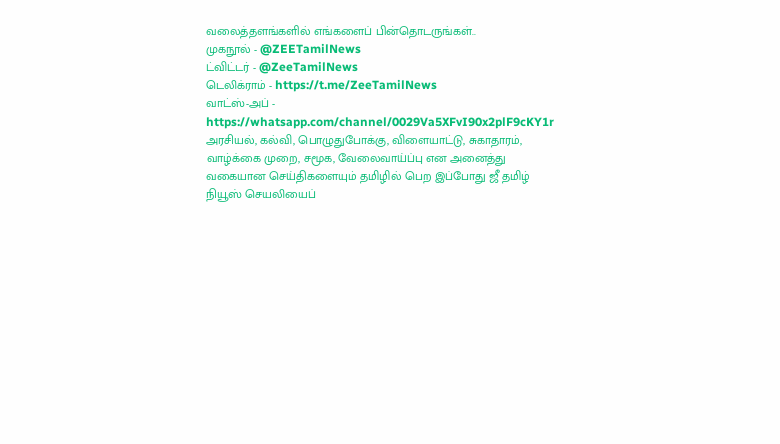வலைத்தளங்களில் எங்களைப் பின்தொடருங்கள்..
முகநூல் - @ZEETamilNews
ட்விட்டர் - @ZeeTamilNews
டெலிக்ராம் - https://t.me/ZeeTamilNews
வாட்ஸ்-அப் - https://whatsapp.com/channel/0029Va5XFvI90x2plF9cKY1r
அரசியல், கல்வி, பொழுதுபோக்கு, விளையாட்டு, சுகாதாரம், வாழ்க்கை முறை, சமூக, வேலைவாய்ப்பு என அனைத்து வகையான செய்திகளையும் தமிழில் பெற இப்போது ஜீ தமிழ் நியூஸ் செயலியைப்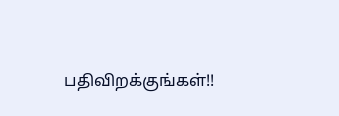பதிவிறக்குங்கள்!!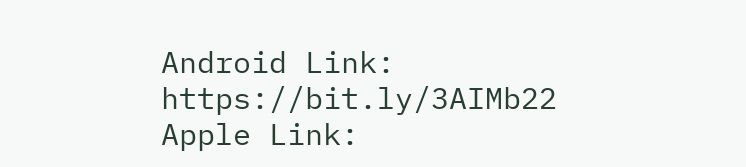Android Link: https://bit.ly/3AIMb22
Apple Link: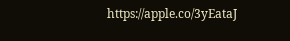https://apple.co/3yEataJ